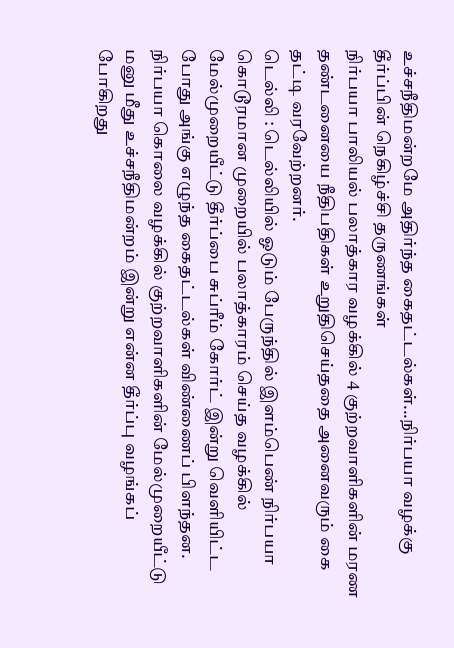உச்சநீதிமன்றமே அதிர்ந்த கைதட்டல்கள்...நிர்பயா வழக்கு தீர்ப்பின் நெகிழ்ச்சி தருணங்கள்
நிர்பயா பாலியல் பலாத்கார வழக்கில் 4 குற்றவாளிகளின் மரண தண்டனையை நீதிபதிகள் உறுதிசெய்ததை அனைவரும் கை தட்டி வரவேற்றனர்.
டெல்லி : டெல்லியில் ஓடும் பேருந்தில் இளம்பெண் நிர்பயா கொடூரமான முறையில் பலாத்காரம் செய்த வழக்கில் மேல்முறையீட்டு தீர்ப்பை சுப்ரீம் கோர்ட் இன்று வெளியிட்ட போது அங்கு எழுந்த கைதட்டல்கள் விண்ணைப் பிளந்தன.
நிர்பயா கொலை வழக்கில் குற்றவாளிகளின் மேல்முறையீட்டு மனு மீது உச்சநீதிமன்றம் இன்று என்ன தீர்ப்பு வழங்கப் போகிறது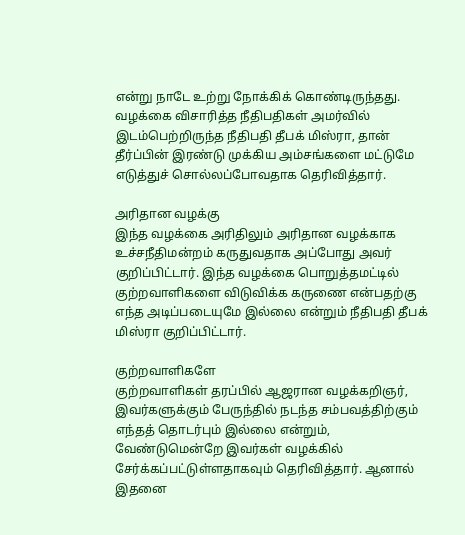என்று நாடே உற்று நோக்கிக் கொண்டிருந்தது. வழக்கை விசாரித்த நீதிபதிகள் அமர்வில் இடம்பெற்றிருந்த நீதிபதி தீபக் மிஸ்ரா, தான் தீர்ப்பின் இரண்டு முக்கிய அம்சங்களை மட்டுமே எடுத்துச் சொல்லப்போவதாக தெரிவித்தார்.

அரிதான வழக்கு
இந்த வழக்கை அரிதிலும் அரிதான வழக்காக உச்சநீதிமன்றம் கருதுவதாக அப்போது அவர் குறிப்பிட்டார். இந்த வழக்கை பொறுத்தமட்டில் குற்றவாளிகளை விடுவிக்க கருணை என்பதற்கு எந்த அடிப்படையுமே இல்லை என்றும் நீதிபதி தீபக் மிஸ்ரா குறிப்பிட்டார்.

குற்றவாளிகளே
குற்றவாளிகள் தரப்பில் ஆஜரான வழக்கறிஞர், இவர்களுக்கும் பேருந்தில் நடந்த சம்பவத்திற்கும் எந்தத் தொடர்பும் இல்லை என்றும், வேண்டுமென்றே இவர்கள் வழக்கில் சேர்க்கப்பட்டுள்ளதாகவும் தெரிவித்தார். ஆனால் இதனை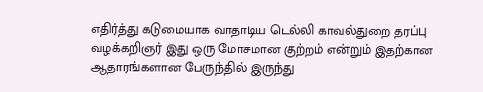எதிர்த்து கடுமையாக வாதாடிய டெல்லி காவல்துறை தரப்பு வழக்கறிஞர் இது ஒரு மோசமான குற்றம் என்றும் இதற்கான ஆதாரங்களான பேருந்தில் இருந்து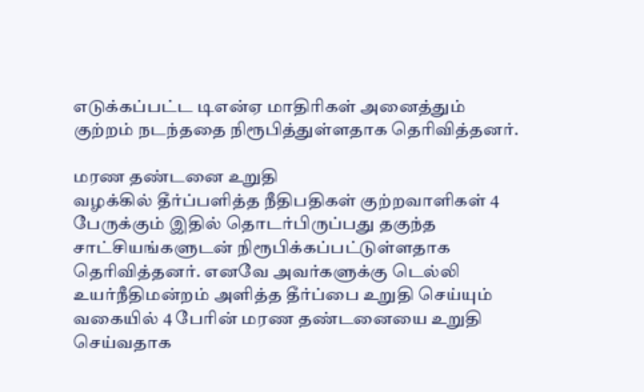எடுக்கப்பட்ட டிஎன்ஏ மாதிரிகள் அனைத்தும் குற்றம் நடந்ததை நிரூபித்துள்ளதாக தெரிவித்தனர்.

மரண தண்டனை உறுதி
வழக்கில் தீர்ப்பளித்த நீதிபதிகள் குற்றவாளிகள் 4 பேருக்கும் இதில் தொடர்பிருப்பது தகுந்த சாட்சியங்களுடன் நிரூபிக்கப்பட்டுள்ளதாக தெரிவித்தனர். எனவே அவர்களுக்கு டெல்லி உயர்நீதிமன்றம் அளித்த தீர்ப்பை உறுதி செய்யும் வகையில் 4 பேரின் மரண தண்டனையை உறுதி செய்வதாக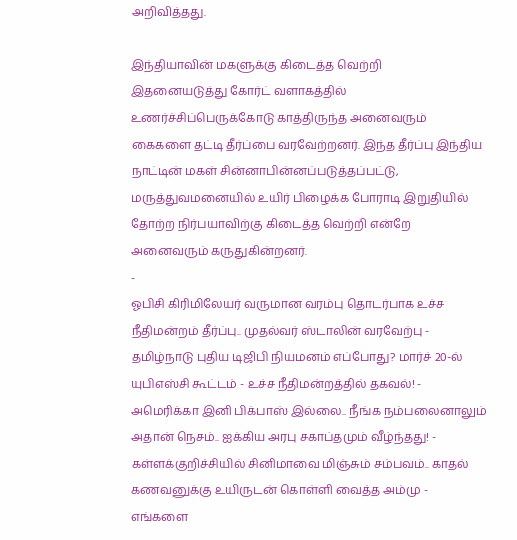அறிவித்தது.

இந்தியாவின் மகளுக்கு கிடைத்த வெற்றி
இதனையடுத்து கோர்ட் வளாகத்தில் உணர்ச்சிப்பெருக்கோடு காத்திருந்த அனைவரும் கைகளை தட்டி தீர்ப்பை வரவேற்றனர். இந்த தீர்ப்பு இந்திய நாட்டின் மகள் சின்னாபின்னப்படுத்தப்பட்டு, மருத்துவமனையில் உயிர் பிழைக்க போராடி இறுதியில் தோற்ற நிர்பயாவிற்கு கிடைத்த வெற்றி என்றே அனைவரும் கருதுகின்றனர்.
-
ஓபிசி கிரிமிலேயர் வருமான வரம்பு தொடர்பாக உச்ச நீதிமன்றம் தீர்ப்பு.. முதல்வர் ஸ்டாலின் வரவேற்பு -
தமிழ்நாடு புதிய டிஜிபி நியமனம் எப்போது? மார்ச் 20-ல் யுபிஎஸ்சி கூட்டம் - உச்ச நீதிமன்றத்தில் தகவல்! -
அமெரிக்கா இனி பிக்பாஸ் இல்லை.. நீங்க நம்பலைனாலும் அதான் நெசம்.. ஐக்கிய அரபு சகாப்தமும் வீழ்ந்தது! -
கள்ளக்குறிச்சியில் சினிமாவை மிஞ்சும் சம்பவம்.. காதல் கணவனுக்கு உயிருடன் கொள்ளி வைத்த அம்மு -
எங்களை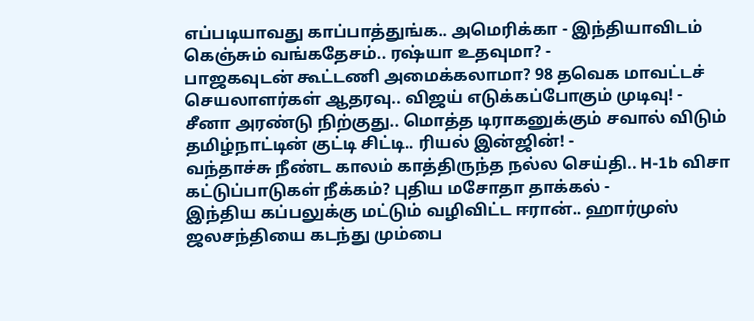எப்படியாவது காப்பாத்துங்க.. அமெரிக்கா - இந்தியாவிடம் கெஞ்சும் வங்கதேசம்.. ரஷ்யா உதவுமா? -
பாஜகவுடன் கூட்டணி அமைக்கலாமா? 98 தவெக மாவட்டச் செயலாளர்கள் ஆதரவு.. விஜய் எடுக்கப்போகும் முடிவு! -
சீனா அரண்டு நிற்குது.. மொத்த டிராகனுக்கும் சவால் விடும் தமிழ்நாட்டின் குட்டி சிட்டி.. ரியல் இன்ஜின்! -
வந்தாச்சு நீண்ட காலம் காத்திருந்த நல்ல செய்தி.. H-1b விசா கட்டுப்பாடுகள் நீக்கம்? புதிய மசோதா தாக்கல் -
இந்திய கப்பலுக்கு மட்டும் வழிவிட்ட ஈரான்.. ஹார்முஸ் ஜலசந்தியை கடந்து மும்பை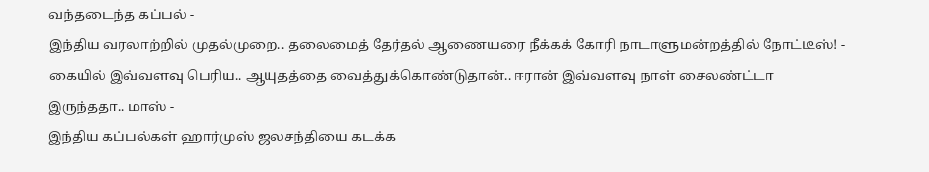வந்தடைந்த கப்பல் -
இந்திய வரலாற்றில் முதல்முறை.. தலைமைத் தேர்தல் ஆணையரை நீக்கக் கோரி நாடாளுமன்றத்தில் நோட்டீஸ்! -
கையில் இவ்வளவு பெரிய.. ஆயுதத்தை வைத்துக்கொண்டுதான்.. ஈரான் இவ்வளவு நாள் சைலண்ட்டா இருந்ததா.. மாஸ் -
இந்திய கப்பல்கள் ஹார்முஸ் ஜலசந்தியை கடக்க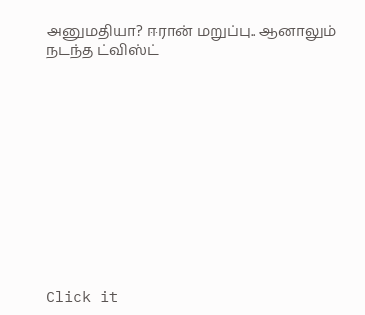அனுமதியா? ஈரான் மறுப்பு.. ஆனாலும் நடந்த ட்விஸ்ட்












Click it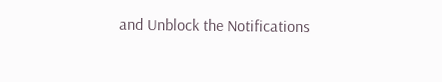and Unblock the Notifications